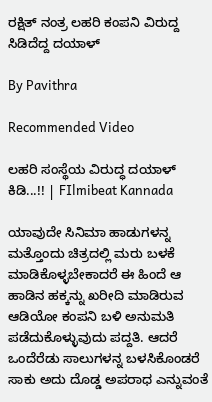ರಕ್ಷಿತ್ ನಂತ್ರ ಲಹರಿ ಕಂಪನಿ ವಿರುದ್ದ ಸಿಡಿದೆದ್ದ ದಯಾಳ್

By Pavithra

Recommended Video

ಲಹರಿ ಸಂಸ್ಥೆಯ ವಿರುದ್ಧ ದಯಾಳ್ ಕಿಡಿ...!! | FIlmibeat Kannada

ಯಾವುದೇ ಸಿನಿಮಾ ಹಾಡುಗಳನ್ನ ಮತ್ತೊಂದು ಚಿತ್ರದಲ್ಲಿ ಮರು ಬಳಕೆ ಮಾಡಿಕೊಳ್ಳಬೇಕಾದರೆ ಈ ಹಿಂದೆ ಆ ಹಾಡಿನ ಹಕ್ಕನ್ನು ಖರೀದಿ ಮಾಡಿರುವ ಆಡಿಯೋ ಕಂಪನಿ ಬಳಿ ಅನುಮತಿ ಪಡೆದುಕೊಳ್ಳುವುದು ಪದ್ದತಿ. ಆದರೆ ಒಂದೆರೆಡು ಸಾಲುಗಳನ್ನ ಬಳಸಿಕೊಂಡರೆ ಸಾಕು ಅದು ದೊಡ್ಡ ಅಪರಾಧ ಎನ್ನುವಂತೆ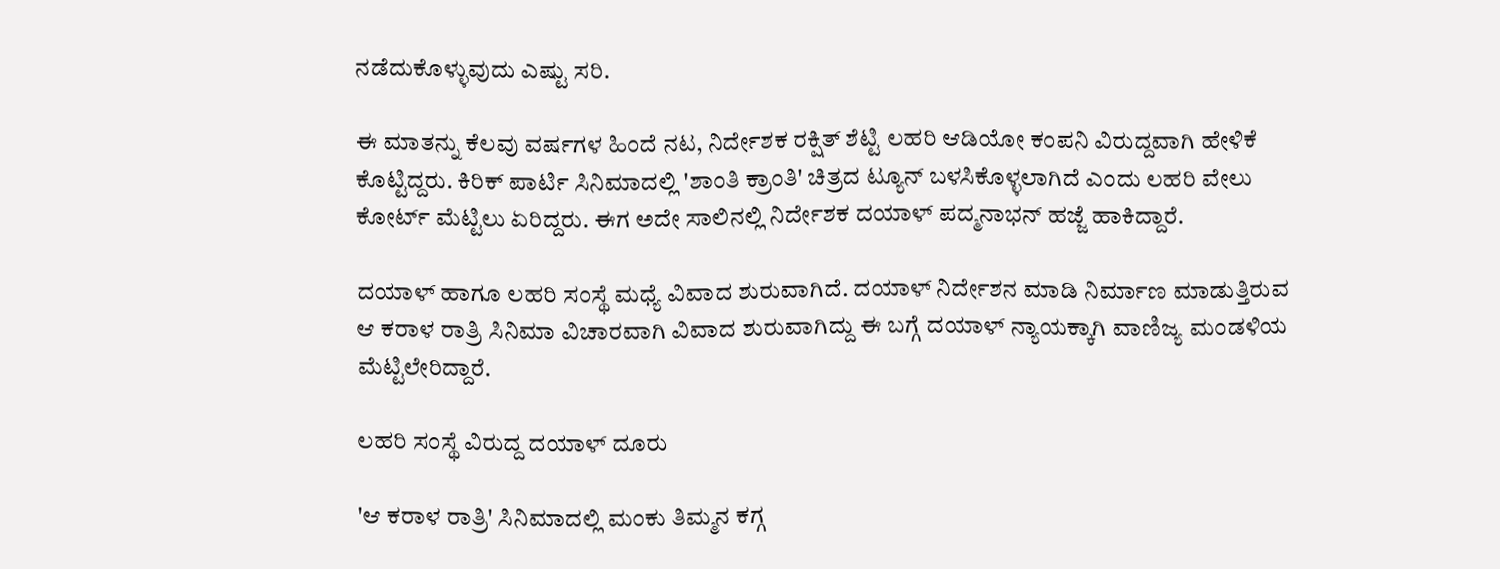ನಡೆದುಕೊಳ್ಳುವುದು ಎಷ್ಟು ಸರಿ.

ಈ ಮಾತನ್ನು ಕೆಲವು ವರ್ಷಗಳ ಹಿಂದೆ ನಟ, ನಿರ್ದೇಶಕ ರಕ್ಷಿತ್ ಶೆಟ್ಟಿ ಲಹರಿ ಆಡಿಯೋ ಕಂಪನಿ ವಿರುದ್ದವಾಗಿ ಹೇಳಿಕೆ ಕೊಟ್ಟಿದ್ದರು. ಕಿರಿಕ್ ಪಾರ್ಟಿ ಸಿನಿಮಾದಲ್ಲಿ 'ಶಾಂತಿ ಕ್ರಾಂತಿ' ಚಿತ್ರದ ಟ್ಯೂನ್ ಬಳಸಿಕೊಳ್ಳಲಾಗಿದೆ ಎಂದು ಲಹರಿ ವೇಲು ಕೋರ್ಟ್ ಮೆಟ್ಟಿಲು ಏರಿದ್ದರು. ಈಗ ಅದೇ ಸಾಲಿನಲ್ಲಿ ನಿರ್ದೇಶಕ ದಯಾಳ್ ಪದ್ಮನಾಭನ್ ಹಜ್ಜೆ ಹಾಕಿದ್ದಾರೆ.

ದಯಾಳ್ ಹಾಗೂ ಲಹರಿ ಸಂಸ್ಥೆ ಮಧ್ಯೆ ವಿವಾದ ಶುರುವಾಗಿದೆ. ದಯಾಳ್ ನಿರ್ದೇಶನ ಮಾಡಿ ನಿರ್ಮಾಣ ಮಾಡುತ್ತಿರುವ ಆ ಕರಾಳ ರಾತ್ರಿ ಸಿನಿಮಾ ವಿಚಾರವಾಗಿ ವಿವಾದ ಶುರುವಾಗಿದ್ದು ಈ ಬಗ್ಗೆ ದಯಾಳ್ ನ್ಯಾಯಕ್ಕಾಗಿ ವಾಣಿಜ್ಯ ಮಂಡಳಿಯ ಮೆಟ್ಟಿಲೇರಿದ್ದಾರೆ.

ಲಹರಿ ಸಂಸ್ಥೆ ವಿರುದ್ದ ದಯಾಳ್ ದೂರು

'ಆ ಕರಾಳ ರಾತ್ರಿ' ಸಿನಿಮಾದಲ್ಲಿ ಮಂಕು ತಿಮ್ಮನ ಕಗ್ಗ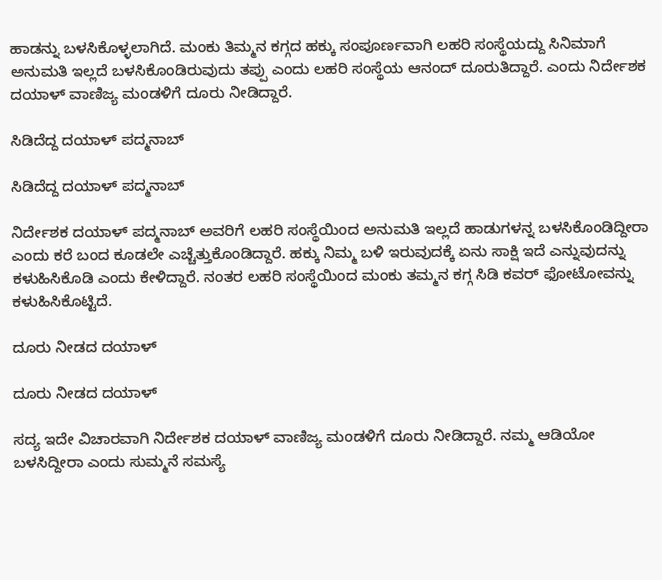ಹಾಡನ್ನು ಬಳಸಿಕೊಳ್ಳಲಾಗಿದೆ. ಮಂಕು ತಿಮ್ಮನ ಕಗ್ಗದ ಹಕ್ಕು ಸಂಪೂರ್ಣವಾಗಿ ಲಹರಿ ಸಂಸ್ಥೆಯದ್ದು ಸಿನಿಮಾಗೆ ಅನುಮತಿ ಇಲ್ಲದೆ ಬಳಸಿಕೊಂಡಿರುವುದು ತಪ್ಪು ಎಂದು ಲಹರಿ ಸಂಸ್ಥೆಯ ಆನಂದ್ ದೂರುತಿದ್ದಾರೆ. ಎಂದು ನಿರ್ದೇಶಕ ದಯಾಳ್ ವಾಣಿಜ್ಯ ಮಂಡಳಿಗೆ ದೂರು ನೀಡಿದ್ದಾರೆ.

ಸಿಡಿದೆದ್ದ ದಯಾಳ್ ಪದ್ಮನಾಬ್

ಸಿಡಿದೆದ್ದ ದಯಾಳ್ ಪದ್ಮನಾಬ್

ನಿರ್ದೇಶಕ ದಯಾಳ್ ಪದ್ಮನಾಬ್ ಅವರಿಗೆ ಲಹರಿ ಸಂಸ್ಥೆಯಿಂದ ಅನುಮತಿ ಇಲ್ಲದೆ ಹಾಡುಗಳನ್ನ ಬಳಸಿಕೊಂಡಿದ್ದೀರಾ ಎಂದು ಕರೆ ಬಂದ ಕೂಡಲೇ ಎಚ್ಚೆತ್ತುಕೊಂಡಿದ್ದಾರೆ. ಹಕ್ಕು ನಿಮ್ಮ ಬಳಿ ಇರುವುದಕ್ಕೆ ಏನು ಸಾಕ್ಷಿ ಇದೆ ಎನ್ನುವುದನ್ನು ಕಳುಹಿಸಿಕೊಡಿ ಎಂದು ಕೇಳಿದ್ದಾರೆ. ನಂತರ ಲಹರಿ ಸಂಸ್ಥೆಯಿಂದ ಮಂಕು ತಮ್ಮನ ಕಗ್ಗ ಸಿಡಿ ಕವರ್ ಫೋಟೋವನ್ನು ಕಳುಹಿಸಿಕೊಟ್ಟಿದೆ.

ದೂರು ನೀಡದ ದಯಾಳ್

ದೂರು ನೀಡದ ದಯಾಳ್

ಸದ್ಯ ಇದೇ ವಿಚಾರವಾಗಿ ನಿರ್ದೇಶಕ ದಯಾಳ್ ವಾಣಿಜ್ಯ ಮಂಡಳಿಗೆ ದೂರು ನೀಡಿದ್ದಾರೆ. ನಮ್ಮ ಆಡಿಯೋ ಬಳಸಿದ್ದೀರಾ ಎಂದು ಸುಮ್ಮನೆ ಸಮಸ್ಯೆ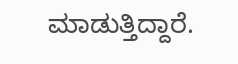ಮಾಡುತ್ತಿದ್ದಾರೆ.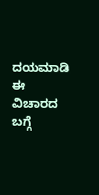ದಯಮಾಡಿ ಈ ವಿಚಾರದ ಬಗ್ಗೆ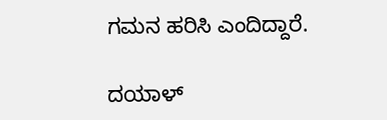ಗಮನ ಹರಿಸಿ ಎಂದಿದ್ದಾರೆ.

ದಯಾಳ್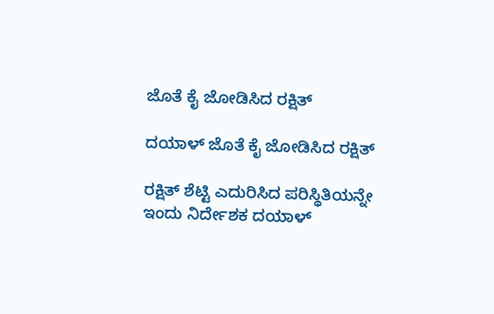ಜೊತೆ ಕೈ ಜೋಡಿಸಿದ ರಕ್ಷಿತ್

ದಯಾಳ್ ಜೊತೆ ಕೈ ಜೋಡಿಸಿದ ರಕ್ಷಿತ್

ರಕ್ಷಿತ್ ಶೆಟ್ಟಿ ಎದುರಿಸಿದ ಪರಿಸ್ಥಿತಿಯನ್ನೇ ಇಂದು ನಿರ್ದೇಶಕ ದಯಾಳ್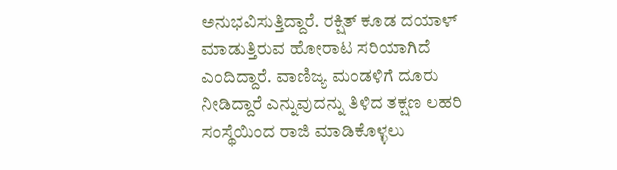ಅನುಭವಿಸುತ್ತಿದ್ದಾರೆ. ರಕ್ಷಿತ್ ಕೂಡ ದಯಾಳ್ ಮಾಡುತ್ತಿರುವ ಹೋರಾಟ ಸರಿಯಾಗಿದೆ ಎಂದಿದ್ದಾರೆ. ವಾಣಿಜ್ಯ ಮಂಡಳಿಗೆ ದೂರು ನೀಡಿದ್ದಾರೆ ಎನ್ನುವುದನ್ನು ತಿಳಿದ ತಕ್ಷಣ ಲಹರಿ ಸಂಸ್ಥೆಯಿಂದ ರಾಜಿ ಮಾಡಿಕೊಳ್ಳಲು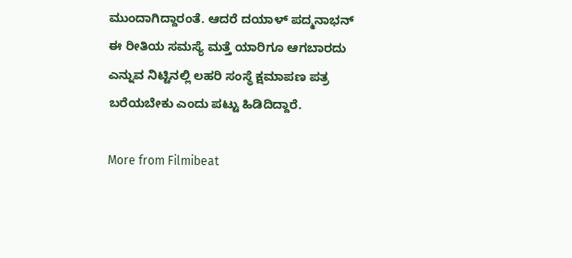ಮುಂದಾಗಿದ್ದಾರಂತೆ. ಆದರೆ ದಯಾಳ್ ಪದ್ಮನಾಭನ್ ಈ ರೀತಿಯ ಸಮಸ್ಯೆ ಮತ್ತೆ ಯಾರಿಗೂ ಆಗಬಾರದು ಎನ್ನುವ ನಿಟ್ಟಿನಲ್ಲಿ ಲಹರಿ ಸಂಸ್ಥೆ ಕ್ಷಮಾಪಣ ಪತ್ರ ಬರೆಯಬೇಕು ಎಂದು ಪಟ್ಟು ಹಿಡಿದಿದ್ದಾರೆ.

More from Filmibeat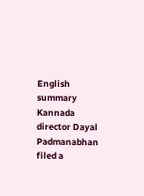English summary
Kannada director Dayal Padmanabhan filed a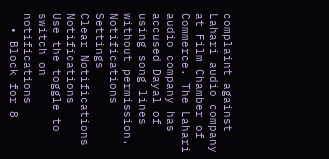complaint against Lahari audio company at Film Chamber of Commerce. The Lahari audio company has accused Dayal of using song lines without permission.
Notifications
Settings
Clear Notifications
Notifications
Use the toggle to switch on notifications
  • Block for 8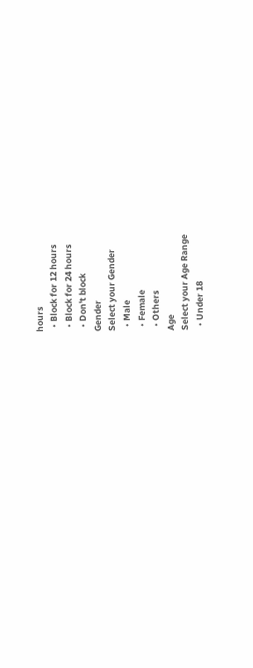hours
  • Block for 12 hours
  • Block for 24 hours
  • Don't block
Gender
Select your Gender
  • Male
  • Female
  • Others
Age
Select your Age Range
  • Under 18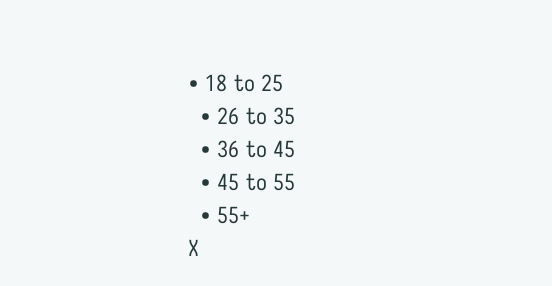• 18 to 25
  • 26 to 35
  • 36 to 45
  • 45 to 55
  • 55+
X